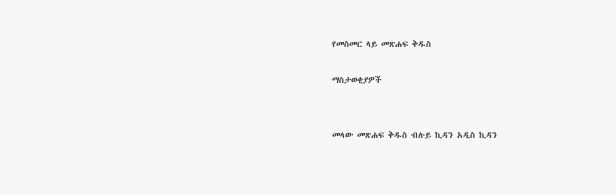የመስመር ላይ መጽሐፍ ቅዱስ

ማስታወቂያዎች


መላው መጽሐፍ ቅዱስ ብሉይ ኪዳን አዲስ ኪዳን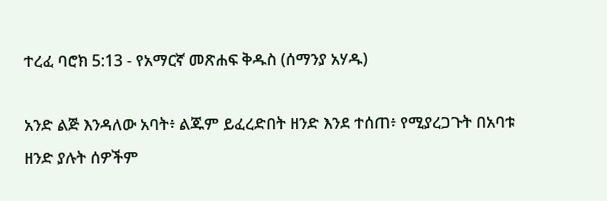ተረፈ ባሮክ 5:13 - የአማርኛ መጽሐፍ ቅዱስ (ሰማንያ አሃዱ)

አንድ ልጅ እንዳለው አባት፥ ልጁም ይፈረድበት ዘንድ እንደ ተሰጠ፥ የሚያረጋጉት በአባቱ ዘንድ ያሉት ሰዎችም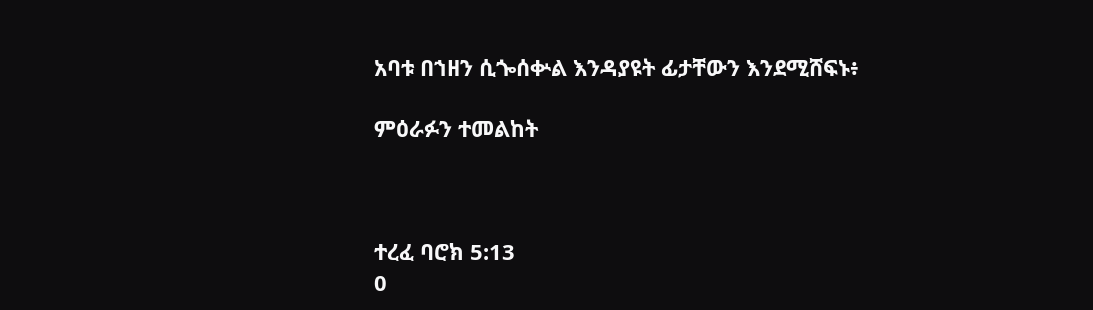አባቱ በኀዘን ሲጐሰቍል እንዳያዩት ፊታቸውን እንደሚሸፍኑ፥

ምዕራፉን ተመልከት



ተረፈ ባሮክ 5:13
0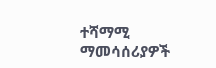ተሻማሚ ማመሳሰሪያዎች